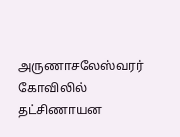அருணாசலேஸ்வரர் கோவிலில் தட்சிணாயன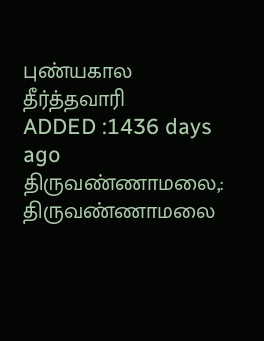புண்யகால தீர்த்தவாரி
ADDED :1436 days ago
திருவண்ணாமலை,: திருவண்ணாமலை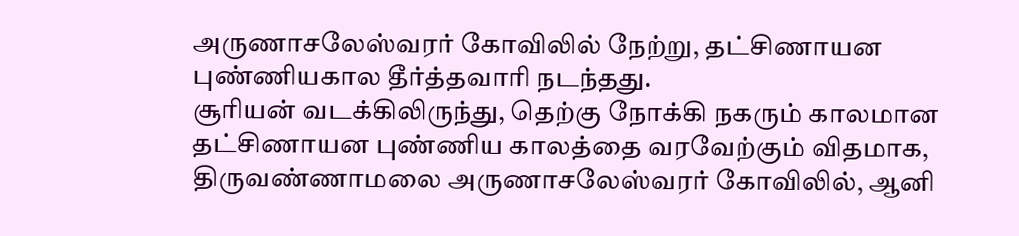அருணாசலேஸ்வரர் கோவிலில் நேற்று, தட்சிணாயன புண்ணியகால தீர்த்தவாரி நடந்தது.
சூரியன் வடக்கிலிருந்து, தெற்கு நோக்கி நகரும் காலமான தட்சிணாயன புண்ணிய காலத்தை வரவேற்கும் விதமாக, திருவண்ணாமலை அருணாசலேஸ்வரர் கோவிலில், ஆனி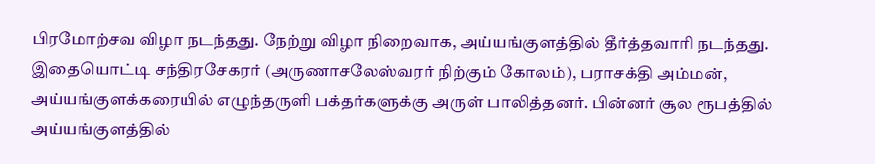பிரமோற்சவ விழா நடந்தது. நேற்று விழா நிறைவாக, அய்யங்குளத்தில் தீர்த்தவாரி நடந்தது. இதையொட்டி சந்திரசேகரர் (அருணாசலேஸ்வரர் நிற்கும் கோலம்), பராசக்தி அம்மன், அய்யங்குளக்கரையில் எழுந்தருளி பக்தர்களுக்கு அருள் பாலித்தனர். பின்னர் சூல ரூபத்தில் அய்யங்குளத்தில்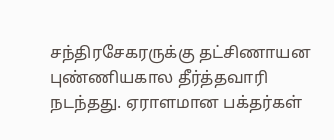சந்திரசேகரருக்கு தட்சிணாயன புண்ணியகால தீர்த்தவாரி நடந்தது. ஏராளமான பக்தர்கள்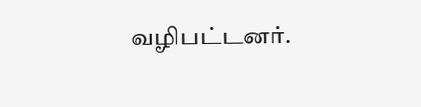வழிபட்டனர்.